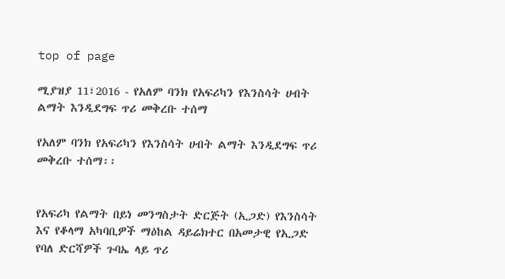top of page

ሚያዝያ 11፣2016 - የአለም ባንክ የአፍሪካን የእንስሳት ሀብት ልማት እንዲደግፍ ጥሪ መቅረቡ ተሰማ

የአለም ባንክ የአፍሪካን የእንስሳት ሀብት ልማት እንዲደግፍ ጥሪ መቅረቡ ተሰማ፡፡


የአፍሪካ የልማት በይነ መንግስታት ድርጅት (ኢጋድ) የእንስሳት እና የቆላማ አካባቢዎች ማዕከል ዳይሬክተር በአመታዊ የኢጋድ የባለ ድርሻዎች ጉባኤ ላይ ጥሪ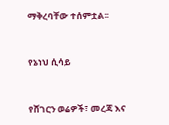ማቅረባቸው ተሰምቷል፡፡


የኔነህ ሲሳይ


የሸገርን ወሬዎች፣ መረጃ እና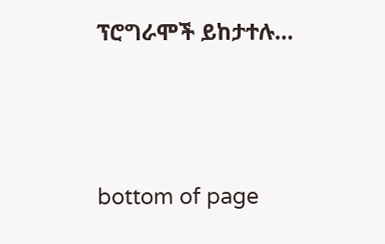ፕሮግራሞች ይከታተሉ…





bottom of page